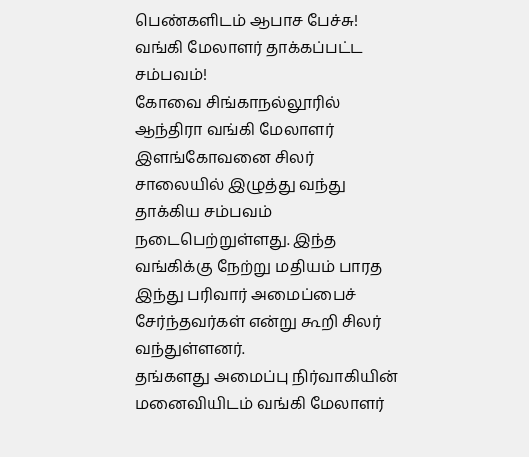பெண்களிடம் ஆபாச பேச்சு! வங்கி மேலாளர் தாக்கப்பட்ட சம்பவம்!
கோவை சிங்காநல்லூரில் ஆந்திரா வங்கி மேலாளர் இளங்கோவனை சிலர் சாலையில் இழுத்து வந்து தாக்கிய சம்பவம் நடைபெற்றுள்ளது. இந்த வங்கிக்கு நேற்று மதியம் பாரத இந்து பரிவார் அமைப்பைச் சேர்ந்தவர்கள் என்று கூறி சிலர் வந்துள்ளனர்.
தங்களது அமைப்பு நிர்வாகியின் மனைவியிடம் வங்கி மேலாளர்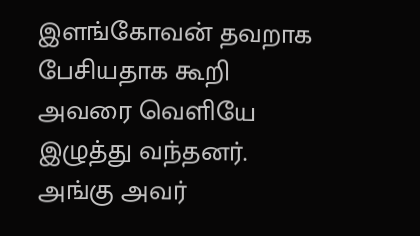இளங்கோவன் தவறாக பேசியதாக கூறி அவரை வெளியே இழுத்து வந்தனர். அங்கு அவர்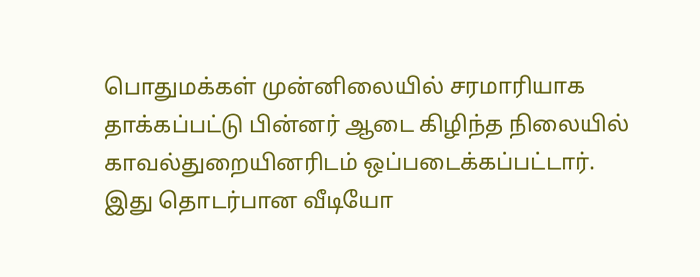பொதுமக்கள் முன்னிலையில் சரமாரியாக தாக்கப்பட்டு பின்னர் ஆடை கிழிந்த நிலையில் காவல்துறையினரிடம் ஒப்படைக்கப்பட்டார்.
இது தொடர்பான வீடியோ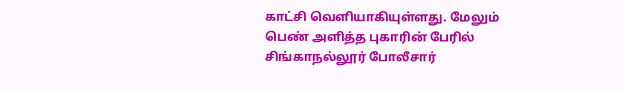காட்சி வெளியாகியுள்ளது. மேலும் பெண் அளித்த புகாரின் பேரில் சிங்காநல்லூர் போலீசார்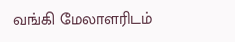வங்கி மேலாளரிடம்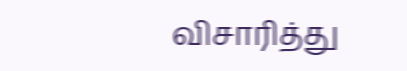விசாரித்து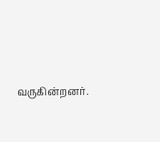வருகின்றனர்.